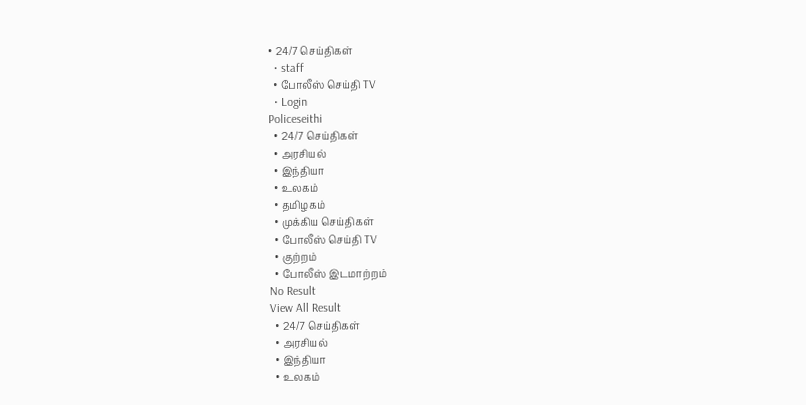• 24/7 செய்திகள்
  • staff
  • போலீஸ் செய்தி TV
  • Login
Policeseithi
  • 24/7 செய்திகள்
  • அரசியல்
  • இந்தியா
  • உலகம்
  • தமிழகம்
  • முக்கிய செய்திகள்
  • போலீஸ் செய்தி TV
  • குற்றம்
  • போலீஸ் இடமாற்றம்
No Result
View All Result
  • 24/7 செய்திகள்
  • அரசியல்
  • இந்தியா
  • உலகம்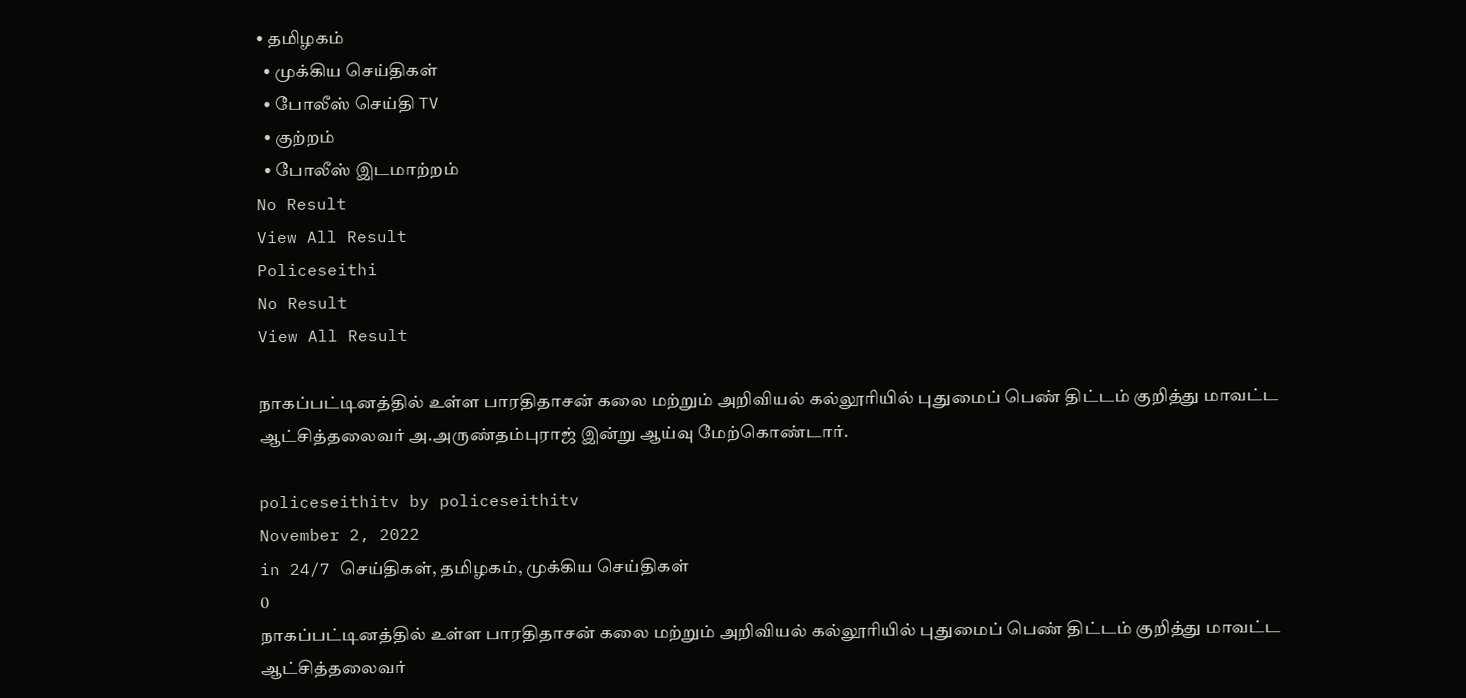• தமிழகம்
  • முக்கிய செய்திகள்
  • போலீஸ் செய்தி TV
  • குற்றம்
  • போலீஸ் இடமாற்றம்
No Result
View All Result
Policeseithi
No Result
View All Result

நாகப்பட்டினத்தில் உள்ள பாரதிதாசன் கலை மற்றும் அறிவியல் கல்லூரியில் புதுமைப் பெண் திட்டம் குறித்து மாவட்ட ஆட்சித்தலைவர் அ.அருண்தம்புராஜ் இன்று ஆய்வு மேற்கொண்டார்.

policeseithitv by policeseithitv
November 2, 2022
in 24/7 செய்திகள், தமிழகம், முக்கிய செய்திகள்
0
நாகப்பட்டினத்தில் உள்ள பாரதிதாசன் கலை மற்றும் அறிவியல் கல்லூரியில் புதுமைப் பெண் திட்டம் குறித்து மாவட்ட ஆட்சித்தலைவர்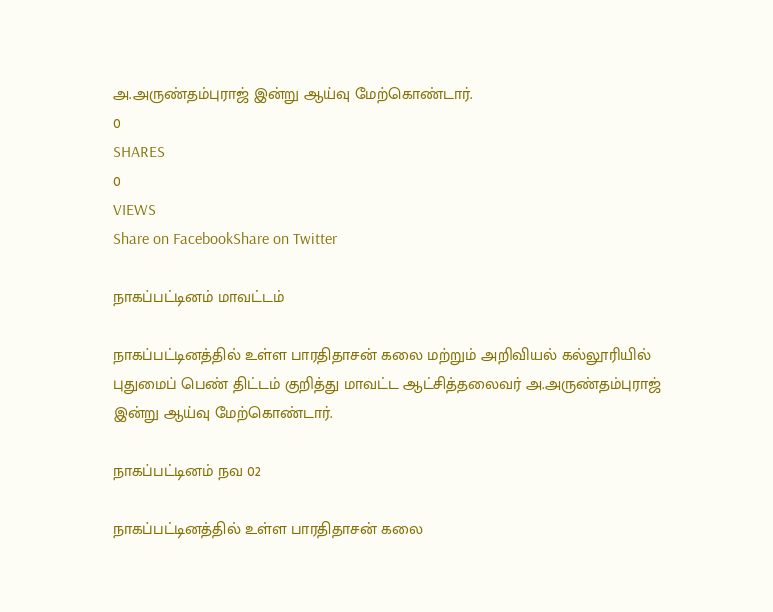அ.அருண்தம்புராஜ் இன்று ஆய்வு மேற்கொண்டார்.
0
SHARES
0
VIEWS
Share on FacebookShare on Twitter

நாகப்பட்டினம் மாவட்டம்

நாகப்பட்டினத்தில் உள்ள பாரதிதாசன் கலை மற்றும் அறிவியல் கல்லூரியில் புதுமைப் பெண் திட்டம் குறித்து மாவட்ட ஆட்சித்தலைவர் அ.அருண்தம்புராஜ் இன்று ஆய்வு மேற்கொண்டார்.

நாகப்பட்டினம் நவ 02

நாகப்பட்டினத்தில் உள்ள பாரதிதாசன் கலை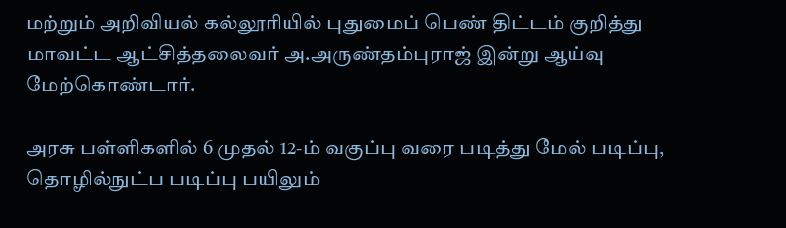மற்றும் அறிவியல் கல்லூரியில் புதுமைப் பெண் திட்டம் குறித்து மாவட்ட ஆட்சித்தலைவர் அ.அருண்தம்புராஜ் இன்று ஆய்வு மேற்கொண்டார்.

அரசு பள்ளிகளில் 6 முதல் 12-ம் வகுப்பு வரை படித்து மேல் படிப்பு, தொழில்நுட்ப படிப்பு பயிலும்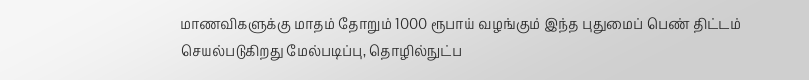மாணவிகளுக்கு மாதம் தோறும் 1000 ரூபாய் வழங்கும் இந்த புதுமைப் பெண் திட்டம் செயல்படுகிறது மேல்படிப்பு, தொழில்நுட்ப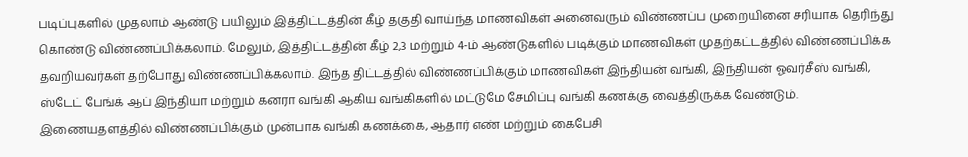படிப்புகளில் முதலாம் ஆண்டு பயிலும் இத்திட்டத்தின் கீழ் தகுதி வாய்ந்த மாணவிகள் அனைவரும் விண்ணப்ப முறையினை சரியாக தெரிந்து கொண்டு விண்ணப்பிக்கலாம். மேலும், இத்திட்டத்தின் கீழ் 2,3 மற்றும் 4-ம் ஆண்டுகளில் படிக்கும் மாணவிகள் முதற்கட்டத்தில் விண்ணப்பிக்க தவறியவர்கள் தற்போது விண்ணப்பிக்கலாம். இந்த திட்டத்தில் விண்ணப்பிக்கும் மாணவிகள் இந்தியன் வங்கி, இந்தியன் ஓவர்சீஸ் வங்கி, ஸ்டேட் பேங்க் ஆப் இந்தியா மற்றும் கனரா வங்கி ஆகிய வங்கிகளில் மட்டுமே சேமிப்பு வங்கி கணக்கு வைத்திருக்க வேண்டும். இணையதளத்தில் விண்ணப்பிக்கும் முன்பாக வங்கி கணக்கை, ஆதார் எண் மற்றும் கைபேசி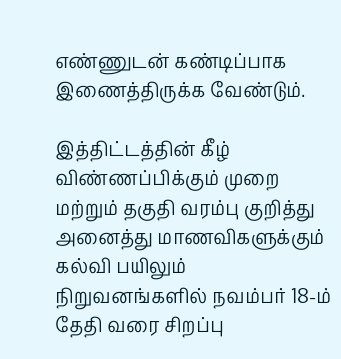எண்ணுடன் கண்டிப்பாக இணைத்திருக்க வேண்டும்.

இத்திட்டத்தின் கீழ் விண்ணப்பிக்கும் முறை மற்றும் தகுதி வரம்பு குறித்து அனைத்து மாணவிகளுக்கும் கல்வி பயிலும் நிறுவனங்களில் நவம்பர் 18-ம் தேதி வரை சிறப்பு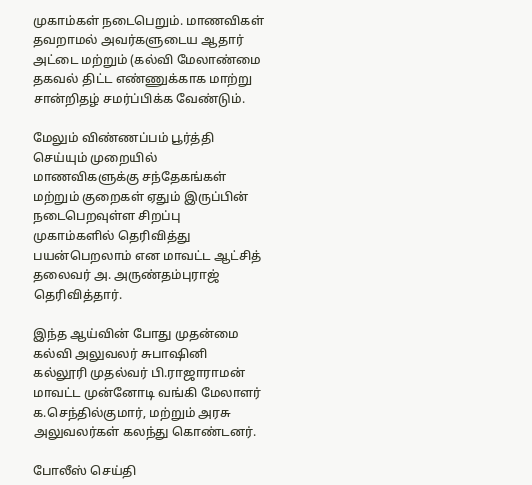முகாம்கள் நடைபெறும். மாணவிகள் தவறாமல் அவர்களுடைய ஆதார் அட்டை மற்றும் (கல்வி மேலாண்மை தகவல் திட்ட எண்ணுக்காக மாற்று சான்றிதழ் சமர்ப்பிக்க வேண்டும்.

மேலும் விண்ணப்பம் பூர்த்தி செய்யும் முறையில் மாணவிகளுக்கு சந்தேகங்கள் மற்றும் குறைகள் ஏதும் இருப்பின் நடைபெறவுள்ள சிறப்பு முகாம்களில் தெரிவித்து பயன்பெறலாம் என மாவட்ட ஆட்சித் தலைவர் அ. அருண்தம்புராஜ் தெரிவித்தார்.

இந்த ஆய்வின் போது முதன்மை கல்வி அலுவலர் சுபாஷினி கல்லூரி முதல்வர் பி.ராஜாராமன் மாவட்ட முன்னோடி வங்கி மேலாளர் க.செந்தில்குமார், மற்றும் அரசு அலுவலர்கள் கலந்து கொண்டனர்.

போலீஸ் செய்தி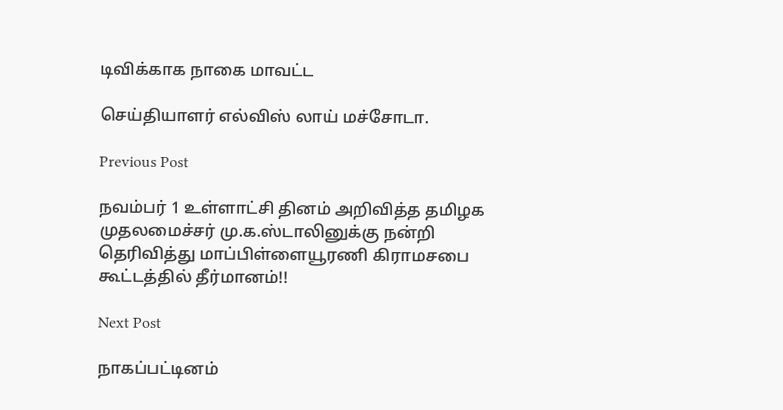டிவிக்காக நாகை மாவட்ட

செய்தியாளர் எல்விஸ் லாய் மச்சோடா.

Previous Post

நவம்பர் 1 உள்ளாட்சி தினம் அறிவித்த தமிழக முதலமைச்சர் மு.க.ஸ்டாலினுக்கு நன்றி தெரிவித்து மாப்பிள்ளையூரணி கிராமசபை கூட்டத்தில் தீர்மானம்!!

Next Post

நாகப்பட்டினம்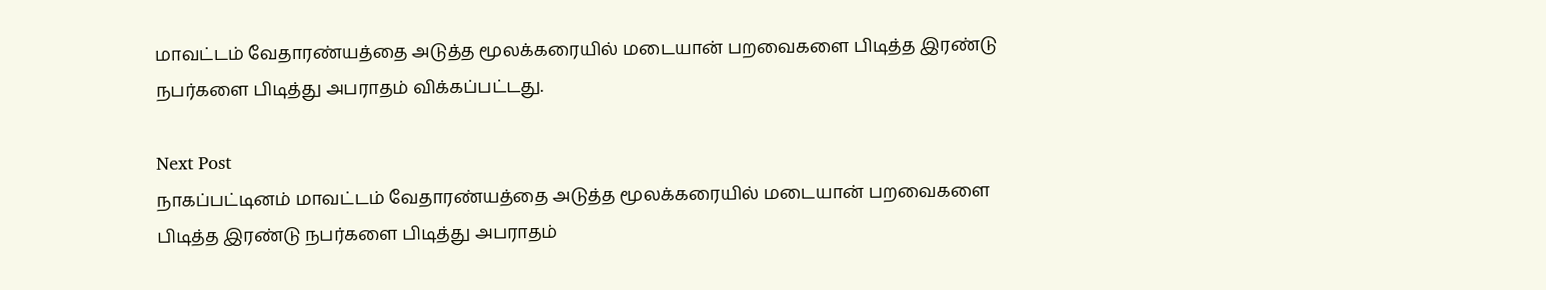மாவட்டம் வேதாரண்யத்தை அடுத்த மூலக்கரையில் மடையான் பறவைகளை பிடித்த இரண்டு நபர்களை பிடித்து அபராதம் விக்கப்பட்டது.

Next Post
நாகப்பட்டினம் மாவட்டம் வேதாரண்யத்தை அடுத்த மூலக்கரையில் மடையான் பறவைகளை பிடித்த இரண்டு நபர்களை பிடித்து அபராதம்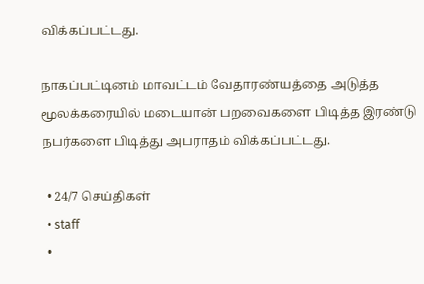விக்கப்பட்டது.

நாகப்பட்டினம் மாவட்டம் வேதாரண்யத்தை அடுத்த மூலக்கரையில் மடையான் பறவைகளை பிடித்த இரண்டு நபர்களை பிடித்து அபராதம் விக்கப்பட்டது.

  • 24/7 செய்திகள்
  • staff
  •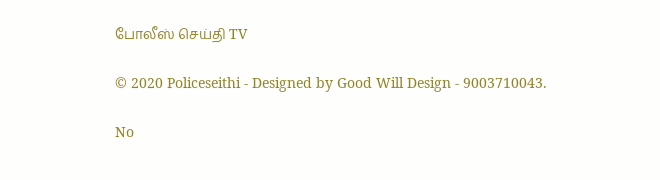போலீஸ் செய்தி TV

© 2020 Policeseithi - Designed by Good Will Design - 9003710043.

No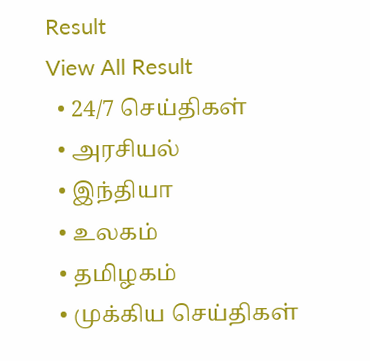Result
View All Result
  • 24/7 செய்திகள்
  • அரசியல்
  • இந்தியா
  • உலகம்
  • தமிழகம்
  • முக்கிய செய்திகள்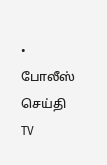• போலீஸ் செய்தி TV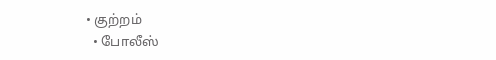• குற்றம்
  • போலீஸ்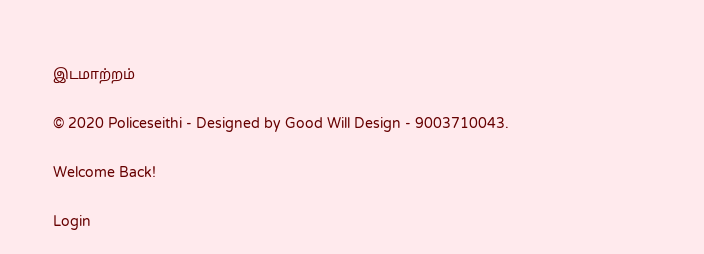இடமாற்றம்

© 2020 Policeseithi - Designed by Good Will Design - 9003710043.

Welcome Back!

Login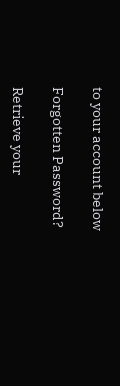to your account below

Forgotten Password?

Retrieve your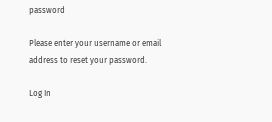password

Please enter your username or email address to reset your password.

Log In